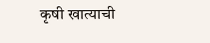कृषी खात्याची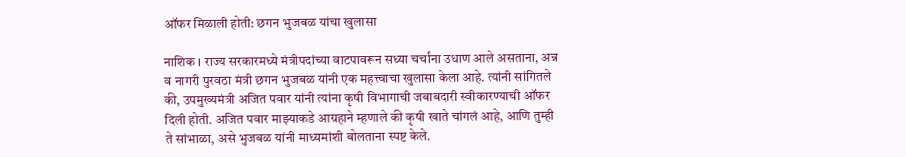ऑफर मिळाली होती: छगन भुजबळ यांचा खुलासा

नाशिक । राज्य सरकारमध्ये मंत्रीपदांच्या वाटपावरून सध्या चर्चांना उधाण आले असताना, अन्न व नागरी पुरवठा मंत्री छगन भुजबळ यांनी एक महत्त्वाचा खुलासा केला आहे. त्यांनी सांगितले की, उपमुख्यमंत्री अजित पवार यांनी त्यांना कृषी विभागाची जबाबदारी स्वीकारण्याची ऑफर दिली होती. अजित पवार माझ्याकडे आग्रहाने म्हणाले की कृषी खाते चांगलं आहे, आणि तुम्ही ते सांभाळा, असे भुजबळ यांनी माध्यमांशी बोलताना स्पष्ट केले.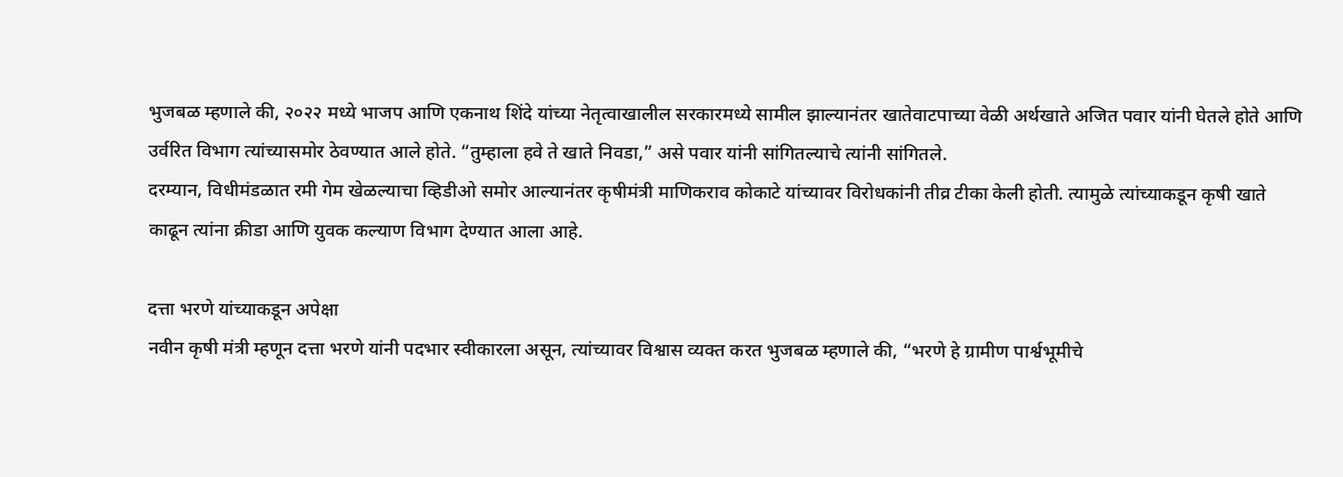भुजबळ म्हणाले की, २०२२ मध्ये भाजप आणि एकनाथ शिंदे यांच्या नेतृत्वाखालील सरकारमध्ये सामील झाल्यानंतर खातेवाटपाच्या वेळी अर्थखाते अजित पवार यांनी घेतले होते आणि उर्वरित विभाग त्यांच्यासमोर ठेवण्यात आले होते. “तुम्हाला हवे ते खाते निवडा,” असे पवार यांनी सांगितल्याचे त्यांनी सांगितले.
दरम्यान, विधीमंडळात रमी गेम खेळल्याचा व्हिडीओ समोर आल्यानंतर कृषीमंत्री माणिकराव कोकाटे यांच्यावर विरोधकांनी तीव्र टीका केली होती. त्यामुळे त्यांच्याकडून कृषी खाते काढून त्यांना क्रीडा आणि युवक कल्याण विभाग देण्यात आला आहे.

दत्ता भरणे यांच्याकडून अपेक्षा
नवीन कृषी मंत्री म्हणून दत्ता भरणे यांनी पदभार स्वीकारला असून, त्यांच्यावर विश्वास व्यक्त करत भुजबळ म्हणाले की, “भरणे हे ग्रामीण पार्श्वभूमीचे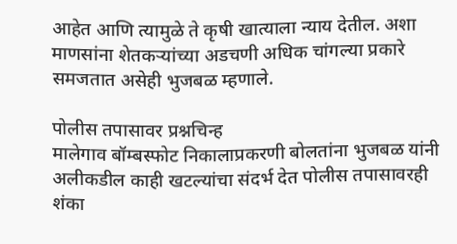आहेत आणि त्यामुळे ते कृषी खात्याला न्याय देतील. अशा माणसांना शेतकर्‍यांच्या अडचणी अधिक चांगल्या प्रकारे समजतात असेही भुजबळ म्हणाले.

पोलीस तपासावर प्रश्नचिन्ह
मालेगाव बॉम्बस्फोट निकालाप्रकरणी बोलतांना भुजबळ यांनी अलीकडील काही खटल्यांचा संदर्भ देत पोलीस तपासावरही शंका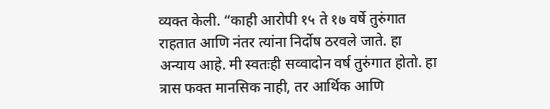व्यक्त केली. “काही आरोपी १५ ते १७ वर्षे तुरुंगात राहतात आणि नंतर त्यांना निर्दोष ठरवले जाते. हा अन्याय आहे. मी स्वतःही सव्वादोन वर्ष तुरुंगात होतो. हा त्रास फक्त मानसिक नाही, तर आर्थिक आणि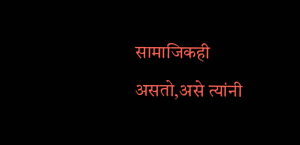सामाजिकही असतो,असे त्यांनी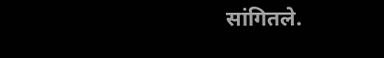सांगितले.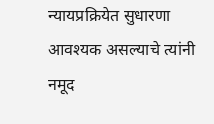न्यायप्रक्रियेत सुधारणा आवश्यक असल्याचे त्यांनी नमूद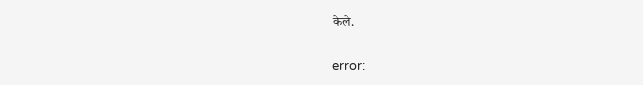केले.

error: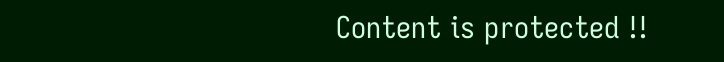Content is protected !!